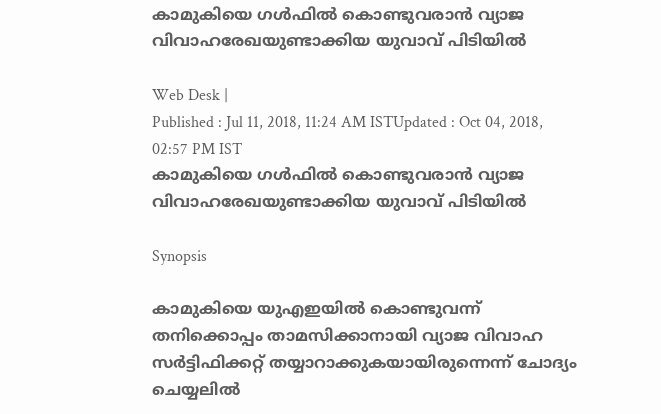കാമുകിയെ ഗള്‍ഫില്‍ കൊണ്ടുവരാന്‍ വ്യാജ വിവാഹരേഖയുണ്ടാക്കിയ യുവാവ് പിടിയില്‍

Web Desk |
Published : Jul 11, 2018, 11:24 AM ISTUpdated : Oct 04, 2018, 02:57 PM IST
കാമുകിയെ ഗള്‍ഫില്‍ കൊണ്ടുവരാന്‍ വ്യാജ വിവാഹരേഖയുണ്ടാക്കിയ യുവാവ് പിടിയില്‍

Synopsis

കാമുകിയെ യുഎഇയില്‍ കൊണ്ടുവന്ന് തനിക്കൊപ്പം താമസിക്കാനായി വ്യാജ വിവാഹ സര്‍ട്ടിഫിക്കറ്റ് തയ്യാറാക്കുകയായിരുന്നെന്ന് ചോദ്യം ചെയ്യലില്‍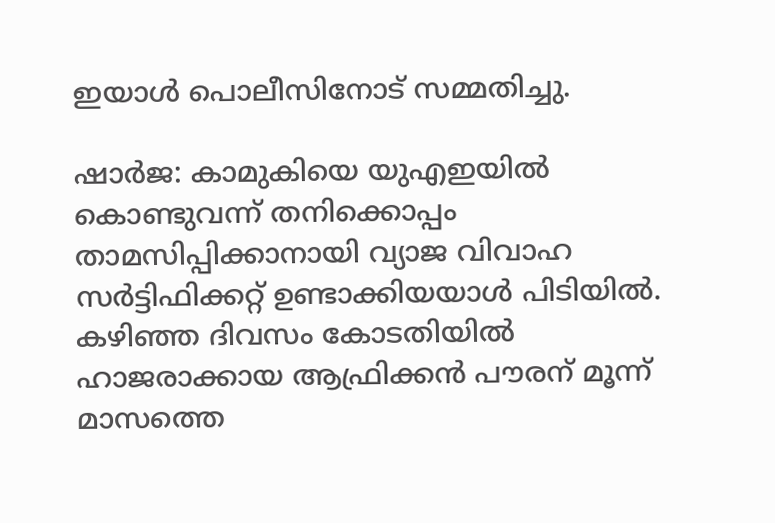ഇയാള്‍ പൊലീസിനോട് സമ്മതിച്ചു.

ഷാര്‍ജ: കാമുകിയെ യുഎഇയില്‍ കൊണ്ടുവന്ന് തനിക്കൊപ്പം താമസിപ്പിക്കാനായി വ്യാജ വിവാഹ സര്‍ട്ടിഫിക്കറ്റ് ഉണ്ടാക്കിയയാള്‍ പിടിയില്‍. കഴിഞ്ഞ ദിവസം കോടതിയില്‍ ഹാജരാക്കായ ആഫ്രിക്കന്‍ പൗരന് മൂന്ന് മാസത്തെ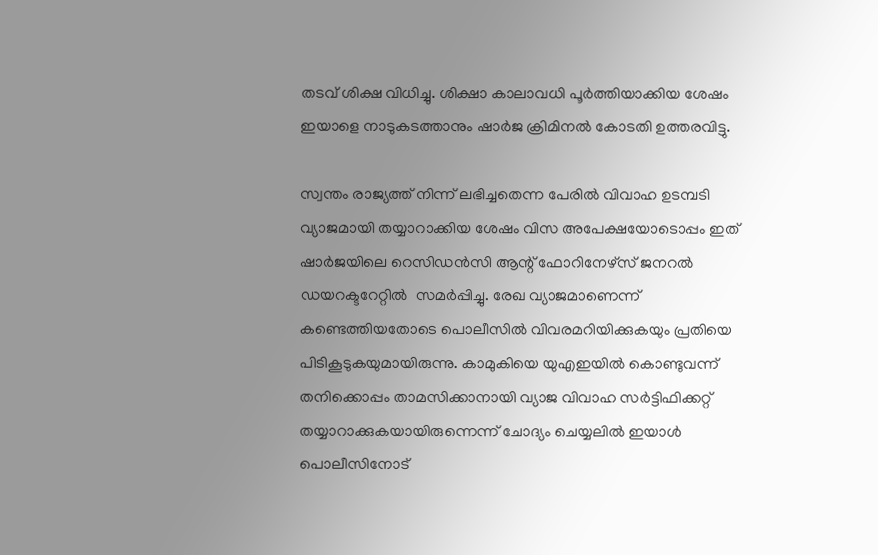തടവ് ശിക്ഷ വിധിച്ചു. ശിക്ഷാ കാലാവധി പൂര്‍ത്തിയാക്കിയ ശേഷം ഇയാളെ നാടുകടത്താനും ഷാര്‍ജ ക്രിമിനല്‍ കോടതി ഉത്തരവിട്ടു.

സ്വന്തം രാജ്യത്ത് നിന്ന് ലഭിച്ചതെന്ന പേരില്‍ വിവാഹ ഉടമ്പടി വ്യാജമായി തയ്യാറാക്കിയ ശേഷം വിസ അപേക്ഷയോടൊപ്പം ഇത് ഷാര്‍ജയിലെ റെസിഡന്‍സി ആന്റ് ഫോറിനേഴ്‌സ് ജനറല്‍ ഡയറക്ടറേറ്റില്‍  സമര്‍പ്പിച്ചു. രേഖ വ്യാജമാണെന്ന് കണ്ടെത്തിയതോടെ പൊലീസില്‍ വിവരമറിയിക്കുകയും പ്രതിയെ പിടികൂടുകയുമായിരുന്നു. കാമുകിയെ യുഎഇയില്‍ കൊണ്ടുവന്ന് തനിക്കൊപ്പം താമസിക്കാനായി വ്യാജ വിവാഹ സര്‍ട്ടിഫിക്കറ്റ് തയ്യാറാക്കുകയായിരുന്നെന്ന് ചോദ്യം ചെയ്യലില്‍ ഇയാള്‍ പൊലീസിനോട്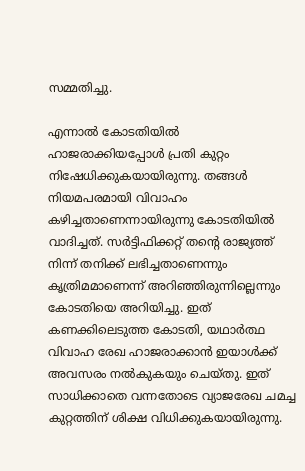സമ്മതിച്ചു.

എന്നാല്‍ കോടതിയില്‍ ഹാജരാക്കിയപ്പോള്‍ പ്രതി കുറ്റം നിഷേധിക്കുകയായിരുന്നു. തങ്ങള്‍ നിയമപരമായി വിവാഹം കഴിച്ചതാണെന്നായിരുന്നു കോടതിയില്‍ വാദിച്ചത്. സര്‍ട്ടിഫിക്കറ്റ് തന്റെ രാജ്യത്ത് നിന്ന് തനിക്ക് ലഭിച്ചതാണെന്നും കൃത്രിമമാണെന്ന് അറിഞ്ഞിരുന്നില്ലെന്നും കോടതിയെ അറിയിച്ചു. ഇത് കണക്കിലെടുത്ത കോടതി, യഥാര്‍ത്ഥ വിവാഹ രേഖ ഹാജരാക്കാന്‍ ഇയാള്‍ക്ക് അവസരം നല്‍കുകയും ചെയ്തു. ഇത് സാധിക്കാതെ വന്നതോടെ വ്യാജരേഖ ചമച്ച കുറ്റത്തിന് ശിക്ഷ വിധിക്കുകയായിരുന്നു.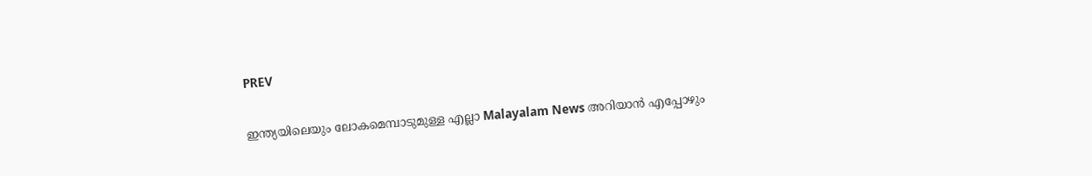PREV

ഇന്ത്യയിലെയും ലോകമെമ്പാടുമുള്ള എല്ലാ Malayalam News അറിയാൻ എപ്പോഴും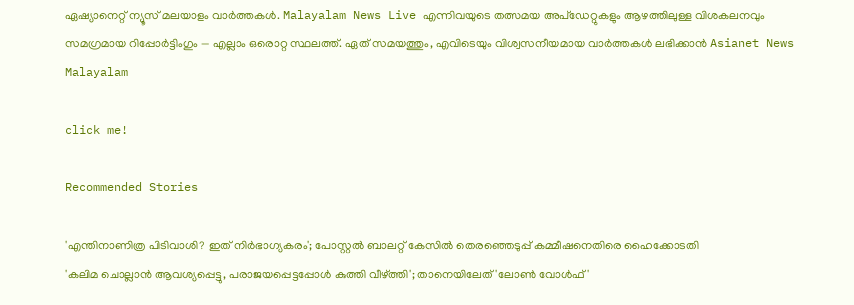ഏഷ്യാനെറ്റ് ന്യൂസ് മലയാളം വാർത്തകൾ. Malayalam News Live എന്നിവയുടെ തത്സമയ അപ്‌ഡേറ്റുകളും ആഴത്തിലുള്ള വിശകലനവും സമഗ്രമായ റിപ്പോർട്ടിംഗും — എല്ലാം ഒരൊറ്റ സ്ഥലത്ത്. ഏത് സമയത്തും, എവിടെയും വിശ്വസനീയമായ വാർത്തകൾ ലഭിക്കാൻ Asianet News Malayalam

click me!

Recommended Stories

'എന്തിനാണിത്ര പിടിവാശി? ഇത് നിര്‍ഭാഗ്യകരം'; പോസ്റ്റൽ ബാലറ്റ് കേസിൽ തെര‍ഞ്ഞെടുപ്പ് കമ്മീഷനെതിരെ ഹൈക്കോടതി
'കലിമ ചൊല്ലാൻ ആവശ്യപ്പെട്ടു, പരാജയപ്പെട്ടപ്പോൾ കുത്തി വീഴ്ത്തി'; താനെയിലേത് 'ലോൺ വോൾഫ്'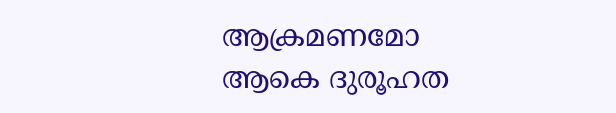ആക്രമണമോ ആകെ ദുരൂഹത